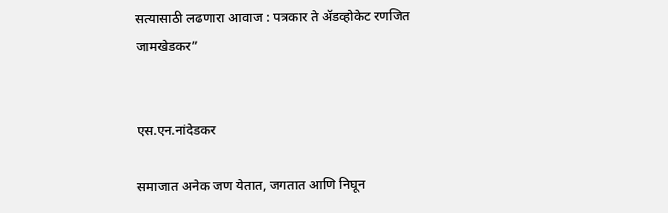सत्यासाठी लढणारा आवाज : पत्रकार ते अ‍ॅडव्होकेट रणजित जामखेडकर”


एस.एन.नांदेडकर

समाजात अनेक जण येतात, जगतात आणि निघून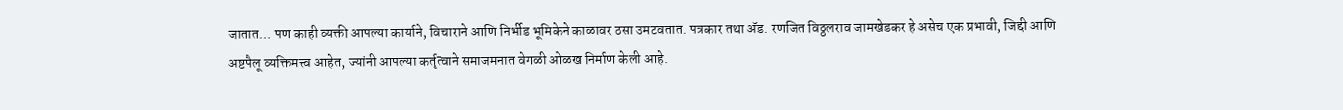जातात… पण काही व्यक्ती आपल्या कार्याने, विचाराने आणि निर्भीड भूमिकेने काळावर ठसा उमटवतात. पत्रकार तथा अ‍ॅड. रणजित विठ्ठलराव जामखेडकर हे असेच एक प्रभावी, जिद्दी आणि अष्टपैलू व्यक्तिमत्त्व आहेत, ज्यांनी आपल्या कर्तृत्वाने समाजमनात वेगळी ओळख निर्माण केली आहे.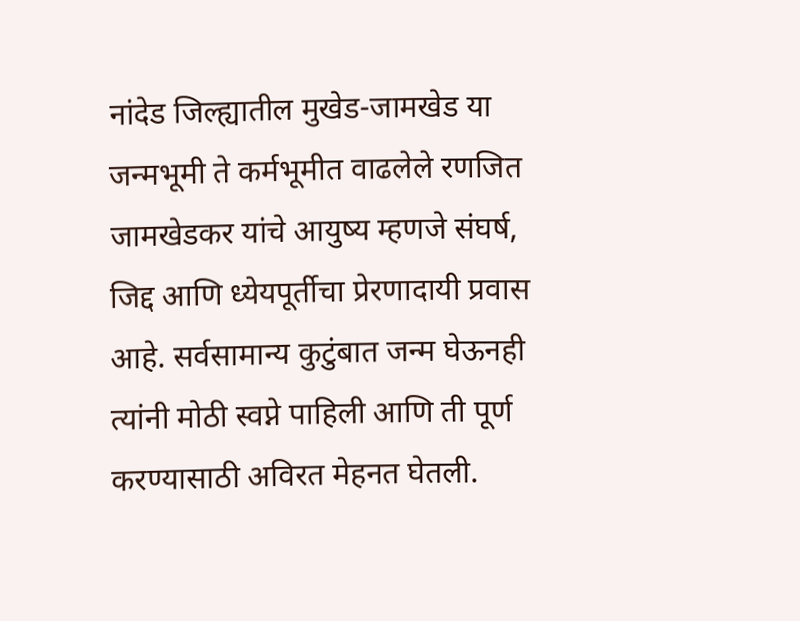नांदेड जिल्ह्यातील मुखेड-जामखेड या जन्मभूमी ते कर्मभूमीत वाढलेले रणजित जामखेडकर यांचे आयुष्य म्हणजे संघर्ष, जिद्द आणि ध्येयपूर्तीचा प्रेरणादायी प्रवास आहे. सर्वसामान्य कुटुंबात जन्म घेऊनही त्यांनी मोठी स्वप्ने पाहिली आणि ती पूर्ण करण्यासाठी अविरत मेहनत घेतली.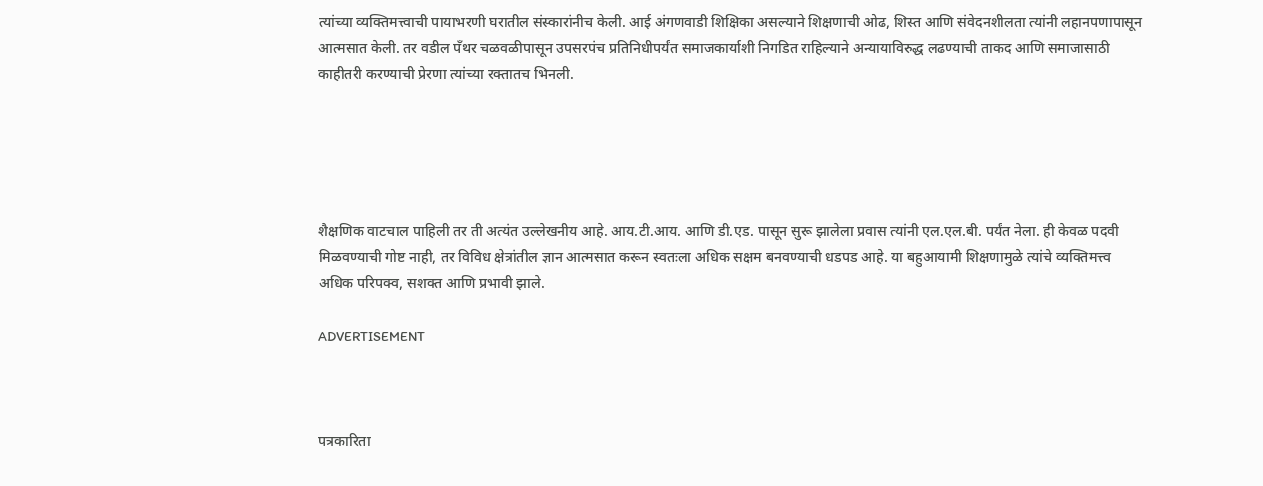त्यांच्या व्यक्तिमत्त्वाची पायाभरणी घरातील संस्कारांनीच केली. आई अंगणवाडी शिक्षिका असल्याने शिक्षणाची ओढ, शिस्त आणि संवेदनशीलता त्यांनी लहानपणापासून आत्मसात केली. तर वडील पँथर चळवळीपासून उपसरपंच प्रतिनिधीपर्यंत समाजकार्याशी निगडित राहिल्याने अन्यायाविरुद्ध लढण्याची ताकद आणि समाजासाठी काहीतरी करण्याची प्रेरणा त्यांच्या रक्तातच भिनली.





शैक्षणिक वाटचाल पाहिली तर ती अत्यंत उल्लेखनीय आहे. आय.टी.आय. आणि डी.एड. पासून सुरू झालेला प्रवास त्यांनी एल.एल.बी. पर्यंत नेला. ही केवळ पदवी मिळवण्याची गोष्ट नाही, तर विविध क्षेत्रांतील ज्ञान आत्मसात करून स्वतःला अधिक सक्षम बनवण्याची धडपड आहे. या बहुआयामी शिक्षणामुळे त्यांचे व्यक्तिमत्त्व अधिक परिपक्व, सशक्त आणि प्रभावी झाले.

ADVERTISEMENT



पत्रकारिता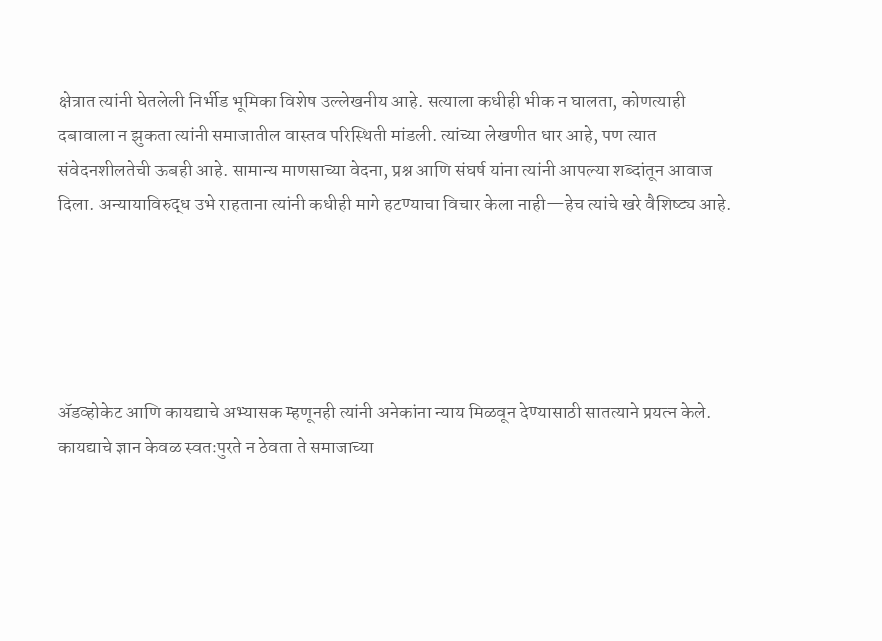क्षेत्रात त्यांनी घेतलेली निर्भीड भूमिका विशेष उल्लेखनीय आहे. सत्याला कधीही भीक न घालता, कोणत्याही दबावाला न झुकता त्यांनी समाजातील वास्तव परिस्थिती मांडली. त्यांच्या लेखणीत धार आहे, पण त्यात संवेदनशीलतेची ऊबही आहे. सामान्य माणसाच्या वेदना, प्रश्न आणि संघर्ष यांना त्यांनी आपल्या शब्दांतून आवाज दिला. अन्यायाविरुद्ध उभे राहताना त्यांनी कधीही मागे हटण्याचा विचार केला नाही—हेच त्यांचे खरे वैशिष्ट्य आहे.





अ‍ॅडव्होकेट आणि कायद्याचे अभ्यासक म्हणूनही त्यांनी अनेकांना न्याय मिळवून देण्यासाठी सातत्याने प्रयत्न केले. कायद्याचे ज्ञान केवळ स्वतःपुरते न ठेवता ते समाजाच्या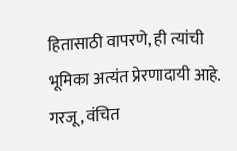हितासाठी वापरणे, ही त्यांची भूमिका अत्यंत प्रेरणादायी आहे. गरजू, वंचित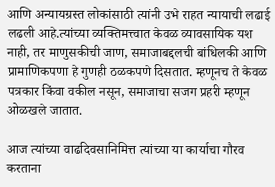आणि अन्यायग्रस्त लोकांसाठी त्यांनी उभे राहत न्यायाची लढाई लढली आहे.त्यांच्या व्यक्तिमत्त्वात केवळ व्यावसायिक यश नाही, तर माणुसकीची जाण, समाजाबद्दलची बांधिलकी आणि प्रामाणिकपणा हे गुणही ठळकपणे दिसतात. म्हणूनच ते केवळ पत्रकार किंवा वकील नसून, समाजाचा सजग प्रहरी म्हणून ओळखले जातात.

आज त्यांच्या वाढदिवसानिमित्त त्यांच्या या कार्याचा गौरव करताना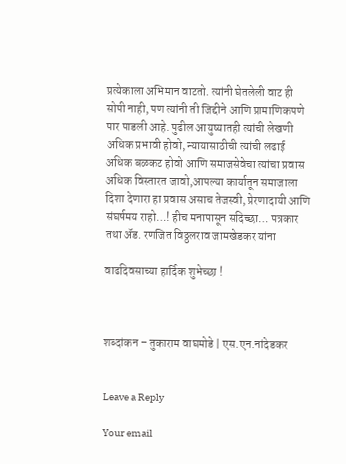प्रत्येकाला अभिमान वाटतो. त्यांनी घेतलेली वाट ही सोपी नाही, पण त्यांनी ती जिद्दीने आणि प्रामाणिकपणे पार पाडली आहे. पुढील आयुष्यातही त्यांची लेखणी अधिक प्रभावी होवो, न्यायासाठीची त्यांची लढाई अधिक बळकट होवो आणि समाजसेवेचा त्यांचा प्रवास अधिक विस्तारत जावो,आपल्या कार्यातून समाजाला दिशा देणारा हा प्रवास असाच तेजस्वी, प्रेरणादायी आणि संघर्षमय राहो…! हीच मनापासून सदिच्छा… पत्रकार तथा अ‍ॅड. रणजित विठ्ठलराव जामखेडकर यांना

वाढदिवसाच्या हार्दिक शुभेच्छा !



शब्दांकन – तुकाराम वाघमोडे | एस.एन.नांदेडकर


Leave a Reply

Your email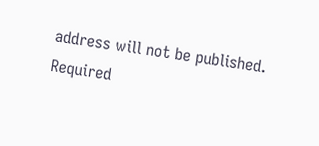address will not be published. Required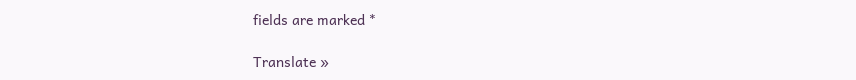fields are marked *

Translate »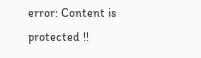error: Content is protected !!